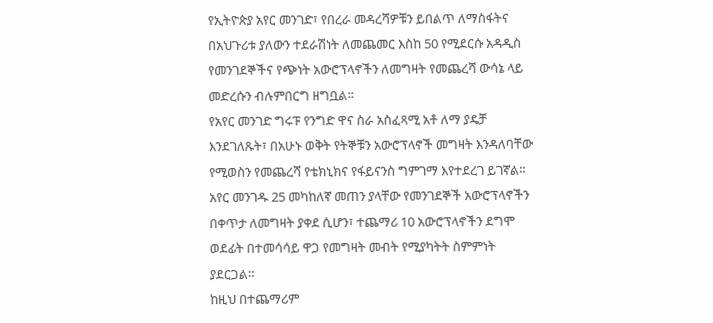የኢትዮጵያ አየር መንገድ፣ የበረራ መዳረሻዎቹን ይበልጥ ለማስፋትና በአህጉሪቱ ያለውን ተደራሽነት ለመጨመር እስከ 50 የሚደርሱ አዳዲስ የመንገደኞችና የጭነት አውሮፕላኖችን ለመግዛት የመጨረሻ ውሳኔ ላይ መድረሱን ብሉምበርግ ዘግቧል።
የአየር መንገድ ግሩፑ የንግድ ዋና ስራ አስፈጻሚ አቶ ለማ ያዴቻ እንደገለጹት፣ በአሁኑ ወቅት የትኞቹን አውሮፕላኖች መግዛት እንዳለባቸው የሚወስን የመጨረሻ የቴክኒክና የፋይናንስ ግምገማ እየተደረገ ይገኛል።
አየር መንገዱ 25 መካከለኛ መጠን ያላቸው የመንገደኞች አውሮፕላኖችን በቀጥታ ለመግዛት ያቀደ ሲሆን፣ ተጨማሪ 10 አውሮፕላኖችን ደግሞ ወደፊት በተመሳሳይ ዋጋ የመግዛት መብት የሚያካትት ስምምነት ያደርጋል።
ከዚህ በተጨማሪም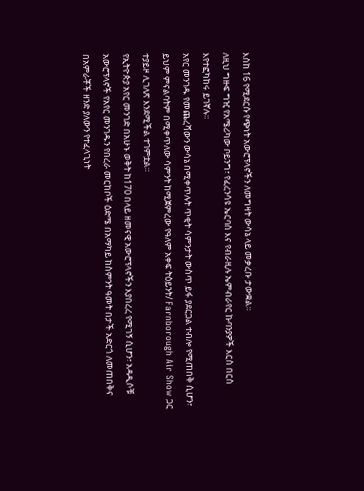እስከ 16 የሚደርሱ የጭነት አውሮፕላኖችን ለመግዛት ውሳኔ ላይ መቃረቡ ታውቋል።
ለዚህ ግዙፍ ግዢ የአሜሪካው ቦይንግ፣ የፈረንሳዩ ኤርባስ እና የብራዚሉ ኤምብራየር ኩባንያዎች እርስ በርስ እየተፎካከሩ ይገኛሉ።
አየር መንገዱ የመጨረሻውን ውሳኔ በሚቀጥሉት ጥቂት ሳምንታት ውስጥ ይፋ ያደርጋል ተብሎ የሚጠበቅ ሲሆን፣ ይህም ምናልባትም በሚቀጥለው ሳምንት ከሚጀምረው የዓለም አቀፍ ትዕይንት/ Farnborough Air Show ጋር ተያይዞ ሊገለጽ እንደሚችል ተገምቷል።
የኢትዮጵያ አየር መንገድ በአሁኑ ወቅት ከ170 በላይ ዘመናዊ አውሮፕላኖችን እያበረረ የሚገኝ ሲሆን፣ አዳዲሶቹ አውሮፕላኖች የአየር መንገዱን የበረራ መርከቦች ዕድሜ በአማካይ ከስምንት ዓመት በታች አድርጎ ለመጠበቅና በአምራቾች ዘንድ ያለውን የተፈላጊነት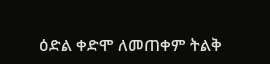ዕድል ቀድሞ ለመጠቀም ትልቅ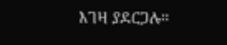እገዛ ያደርጋሉ።